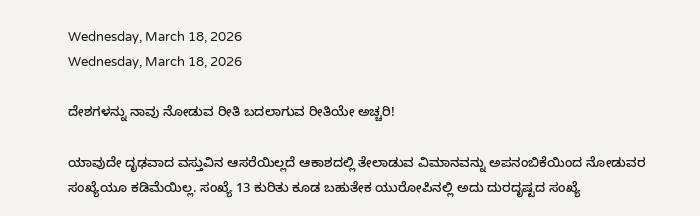Wednesday, March 18, 2026
Wednesday, March 18, 2026

ದೇಶಗಳನ್ನು ನಾವು ನೋಡುವ ರೀತಿ ಬದಲಾಗುವ ರೀತಿಯೇ ಅಚ್ಚರಿ!

ಯಾವುದೇ ದೃಢವಾದ ವಸ್ತುವಿನ ಆಸರೆಯಿಲ್ಲದೆ ಆಕಾಶದಲ್ಲಿ ತೇಲಾಡುವ ವಿಮಾನವನ್ನು ಅಪನಂಬಿಕೆಯಿಂದ ನೋಡುವರ ಸಂಖ್ಯೆಯೂ ಕಡಿಮೆಯಿಲ್ಲ. ಸಂಖ್ಯೆ 13 ಕುರಿತು ಕೂಡ ಬಹುತೇಕ ಯುರೋಪಿನಲ್ಲಿ ಅದು ದುರದೃಷ್ಟದ ಸಂಖ್ಯೆ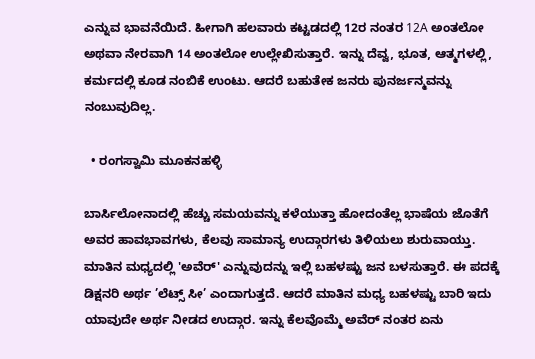ಎನ್ನುವ ಭಾವನೆಯಿದೆ. ಹೀಗಾಗಿ ಹಲವಾರು ಕಟ್ಟಡದಲ್ಲಿ 12ರ ನಂತರ 12A ಅಂತಲೋ ಅಥವಾ ನೇರವಾಗಿ 14 ಅಂತಲೋ ಉಲ್ಲೇಖಿಸುತ್ತಾರೆ. ಇನ್ನು ದೆವ್ವ, ಭೂತ, ಆತ್ಮಗಳಲ್ಲಿ, ಕರ್ಮದಲ್ಲಿ ಕೂಡ ನಂಬಿಕೆ ಉಂಟು. ಆದರೆ ಬಹುತೇಕ ಜನರು ಪುನರ್ಜನ್ಮವನ್ನು ನಂಬುವುದಿಲ್ಲ.

  • ರಂಗಸ್ವಾಮಿ ಮೂಕನಹಳ್ಳಿ

ಬಾರ್ಸಿಲೋನಾದಲ್ಲಿ ಹೆಚ್ಚು ಸಮಯವನ್ನು ಕಳೆಯುತ್ತಾ ಹೋದಂತೆಲ್ಲ ಭಾಷೆಯ ಜೊತೆಗೆ ಅವರ ಹಾವಭಾವಗಳು, ಕೆಲವು ಸಾಮಾನ್ಯ ಉದ್ಗಾರಗಳು ತಿಳಿಯಲು ಶುರುವಾಯ್ತು. ಮಾತಿನ ಮಧ್ಯದಲ್ಲಿ 'ಅವೆರ್' ಎನ್ನುವುದನ್ನು ಇಲ್ಲಿ ಬಹಳಷ್ಟು ಜನ ಬಳಸುತ್ತಾರೆ. ಈ ಪದಕ್ಕೆ ಡಿಕ್ಷನರಿ ಅರ್ಥ ’ಲೆಟ್ಸ್ ಸೀ’ ಎಂದಾಗುತ್ತದೆ. ಆದರೆ ಮಾತಿನ ಮಧ್ಯ ಬಹಳಷ್ಟು ಬಾರಿ ಇದು ಯಾವುದೇ ಅರ್ಥ ನೀಡದ ಉದ್ಗಾರ. ಇನ್ನು ಕೆಲವೊಮ್ಮೆ ಅವೆರ್ ನಂತರ ಏನು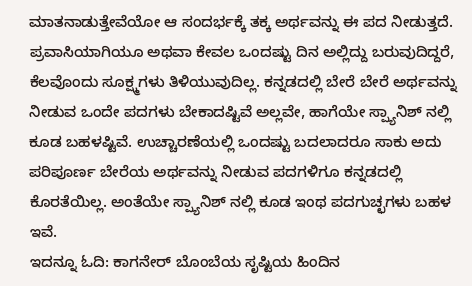ಮಾತನಾಡುತ್ತೇವೆಯೋ ಆ ಸಂದರ್ಭಕ್ಕೆ ತಕ್ಕ ಅರ್ಥವನ್ನು ಈ ಪದ ನೀಡುತ್ತದೆ. ಪ್ರವಾಸಿಯಾಗಿಯೂ ಅಥವಾ ಕೇವಲ ಒಂದಷ್ಟು ದಿನ ಅಲ್ಲಿದ್ದು ಬರುವುದಿದ್ದರೆ, ಕೆಲವೊಂದು ಸೂಕ್ಷ್ಮಗಳು ತಿಳಿಯುವುದಿಲ್ಲ. ಕನ್ನಡದಲ್ಲಿ ಬೇರೆ ಬೇರೆ ಅರ್ಥವನ್ನು ನೀಡುವ ಒಂದೇ ಪದಗಳು ಬೇಕಾದಷ್ಟಿವೆ ಅಲ್ಲವೇ, ಹಾಗೆಯೇ ಸ್ಪ್ಯಾನಿಶ್ ನಲ್ಲಿ ಕೂಡ ಬಹಳಷ್ಟಿವೆ. ಉಚ್ಚಾರಣೆಯಲ್ಲಿ ಒಂದಷ್ಟು ಬದಲಾದರೂ ಸಾಕು ಅದು ಪರಿಪೂರ್ಣ ಬೇರೆಯ ಅರ್ಥವನ್ನು ನೀಡುವ ಪದಗಳಿಗೂ ಕನ್ನಡದಲ್ಲಿ ಕೊರತೆಯಿಲ್ಲ. ಅಂತೆಯೇ ಸ್ಪ್ಯಾನಿಶ್ ನಲ್ಲಿ ಕೂಡ ಇಂಥ ಪದಗುಚ್ಛಗಳು ಬಹಳ ಇವೆ.
ಇದನ್ನೂ ಓದಿ: ಕಾಗನೇರ್ ಬೊಂಬೆಯ ಸೃಷ್ಟಿಯ ಹಿಂದಿನ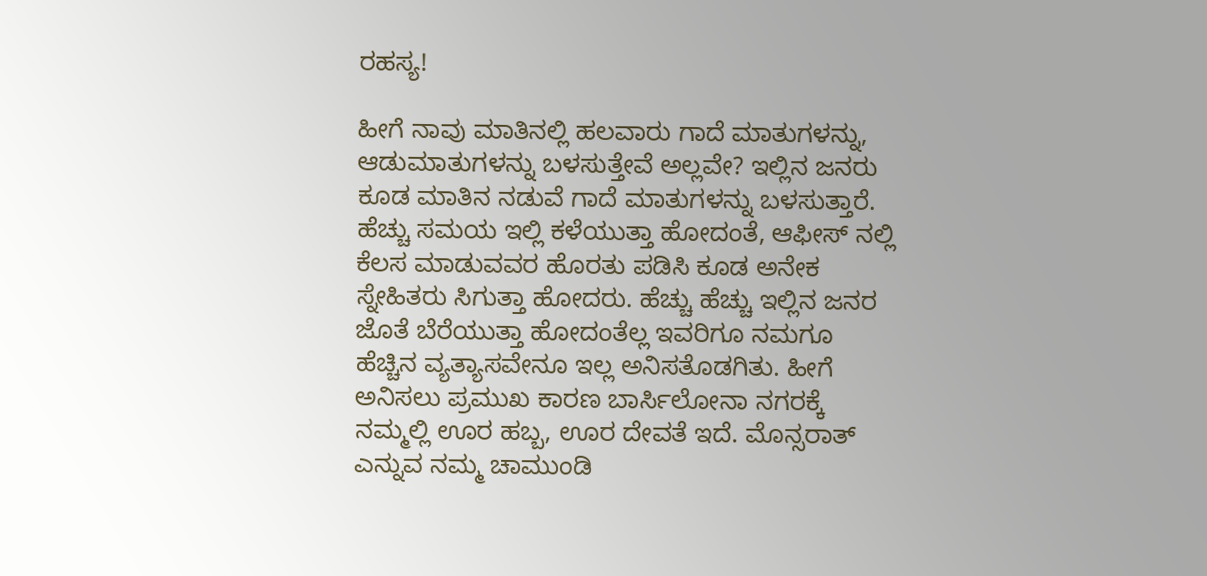ರಹಸ್ಯ!

ಹೀಗೆ ನಾವು ಮಾತಿನಲ್ಲಿ ಹಲವಾರು ಗಾದೆ ಮಾತುಗಳನ್ನು, ಆಡುಮಾತುಗಳನ್ನು ಬಳಸುತ್ತೇವೆ ಅಲ್ಲವೇ? ಇಲ್ಲಿನ ಜನರು ಕೂಡ ಮಾತಿನ ನಡುವೆ ಗಾದೆ ಮಾತುಗಳನ್ನು ಬಳಸುತ್ತಾರೆ. ಹೆಚ್ಚು ಸಮಯ ಇಲ್ಲಿ ಕಳೆಯುತ್ತಾ ಹೋದಂತೆ, ಆಫೀಸ್ ನಲ್ಲಿ ಕೆಲಸ ಮಾಡುವವರ ಹೊರತು ಪಡಿಸಿ ಕೂಡ ಅನೇಕ ಸ್ನೇಹಿತರು ಸಿಗುತ್ತಾ ಹೋದರು. ಹೆಚ್ಚು ಹೆಚ್ಚು ಇಲ್ಲಿನ ಜನರ ಜೊತೆ ಬೆರೆಯುತ್ತಾ ಹೋದಂತೆಲ್ಲ ಇವರಿಗೂ ನಮಗೂ ಹೆಚ್ಚಿನ ವ್ಯತ್ಯಾಸವೇನೂ ಇಲ್ಲ ಅನಿಸತೊಡಗಿತು. ಹೀಗೆ ಅನಿಸಲು ಪ್ರಮುಖ ಕಾರಣ ಬಾರ್ಸಿಲೋನಾ ನಗರಕ್ಕೆ ನಮ್ಮಲ್ಲಿ ಊರ ಹಬ್ಬ, ಊರ ದೇವತೆ ಇದೆ. ಮೊನ್ಸರಾತ್ ಎನ್ನುವ ನಮ್ಮ ಚಾಮುಂಡಿ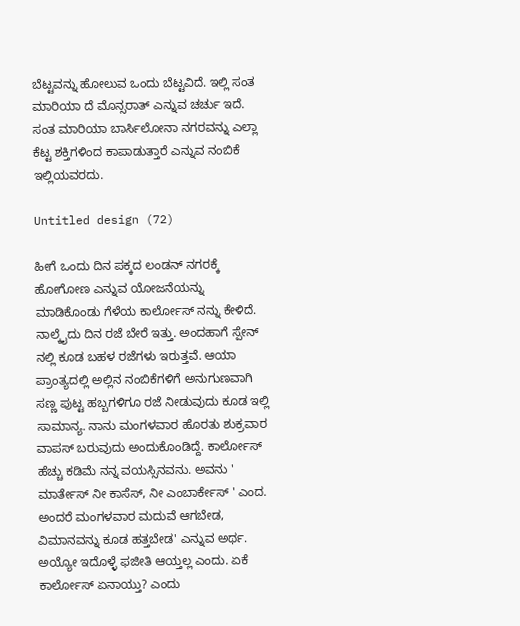ಬೆಟ್ಟವನ್ನು ಹೋಲುವ ಒಂದು ಬೆಟ್ಟವಿದೆ. ಇಲ್ಲಿ ಸಂತ ಮಾರಿಯಾ ದೆ ಮೊನ್ಸರಾತ್ ಎನ್ನುವ ಚರ್ಚು ಇದೆ. ಸಂತ ಮಾರಿಯಾ ಬಾರ್ಸಿಲೋನಾ ನಗರವನ್ನು ಎಲ್ಲಾ ಕೆಟ್ಟ ಶಕ್ತಿಗಳಿಂದ ಕಾಪಾಡುತ್ತಾರೆ ಎನ್ನುವ ನಂಬಿಕೆ ಇಲ್ಲಿಯವರದು.

Untitled design (72)

ಹೀಗೆ ಒಂದು ದಿನ ಪಕ್ಕದ ಲಂಡನ್ ನಗರಕ್ಕೆ ಹೋಗೋಣ ಎನ್ನುವ ಯೋಜನೆಯನ್ನು ಮಾಡಿಕೊಂಡು ಗೆಳೆಯ ಕಾರ್ಲೋಸ್ ನನ್ನು ಕೇಳಿದೆ. ನಾಲ್ಕೈದು ದಿನ ರಜೆ ಬೇರೆ ಇತ್ತು. ಅಂದಹಾಗೆ ಸ್ಪೇನ್ ನಲ್ಲಿ ಕೂಡ ಬಹಳ ರಜೆಗಳು ಇರುತ್ತವೆ. ಆಯಾ ಪ್ರಾಂತ್ಯದಲ್ಲಿ ಅಲ್ಲಿನ ನಂಬಿಕೆಗಳಿಗೆ ಅನುಗುಣವಾಗಿ ಸಣ್ಣ ಪುಟ್ಟ ಹಬ್ಬಗಳಿಗೂ ರಜೆ ನೀಡುವುದು ಕೂಡ ಇಲ್ಲಿ ಸಾಮಾನ್ಯ. ನಾನು ಮಂಗಳವಾರ ಹೊರತು ಶುಕ್ರವಾರ ವಾಪಸ್ ಬರುವುದು ಅಂದುಕೊಂಡಿದ್ದೆ. ಕಾರ್ಲೋಸ್ ಹೆಚ್ಚು ಕಡಿಮೆ ನನ್ನ ವಯಸ್ಸಿನವನು. ಅವನು ' ಮಾರ್ತೇಸ್ ನೀ ಕಾಸೆಸ್, ನೀ ಎಂಬಾರ್ಕೇಸ್ ' ಎಂದ. ಅಂದರೆ ಮಂಗಳವಾರ ಮದುವೆ ಆಗಬೇಡ, ವಿಮಾನವನ್ನು ಕೂಡ ಹತ್ತಬೇಡ' ಎನ್ನುವ ಅರ್ಥ. ಅಯ್ಯೋ ಇದೊಳ್ಳೆ ಫಜೀತಿ ಆಯ್ತಲ್ಲ ಎಂದು. ಏಕೆ ಕಾರ್ಲೋಸ್ ಏನಾಯ್ತು? ಎಂದು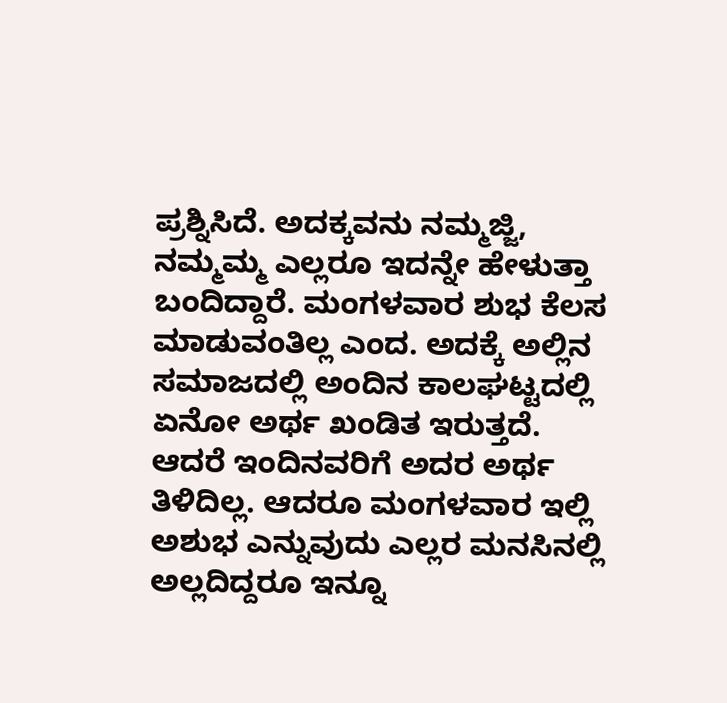ಪ್ರಶ್ನಿಸಿದೆ. ಅದಕ್ಕವನು ನಮ್ಮಜ್ಜಿ, ನಮ್ಮಮ್ಮ ಎಲ್ಲರೂ ಇದನ್ನೇ ಹೇಳುತ್ತಾ ಬಂದಿದ್ದಾರೆ. ಮಂಗಳವಾರ ಶುಭ ಕೆಲಸ ಮಾಡುವಂತಿಲ್ಲ ಎಂದ. ಅದಕ್ಕೆ ಅಲ್ಲಿನ ಸಮಾಜದಲ್ಲಿ ಅಂದಿನ ಕಾಲಘಟ್ಟದಲ್ಲಿ ಏನೋ ಅರ್ಥ ಖಂಡಿತ ಇರುತ್ತದೆ. ಆದರೆ ಇಂದಿನವರಿಗೆ ಅದರ ಅರ್ಥ ತಿಳಿದಿಲ್ಲ. ಆದರೂ ಮಂಗಳವಾರ ಇಲ್ಲಿ ಅಶುಭ ಎನ್ನುವುದು ಎಲ್ಲರ ಮನಸಿನಲ್ಲಿ ಅಲ್ಲದಿದ್ದರೂ ಇನ್ನೂ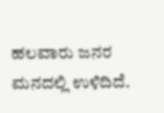ಹಲವಾರು ಜನರ ಮನದಲ್ಲಿ ಉಳಿದಿದೆ.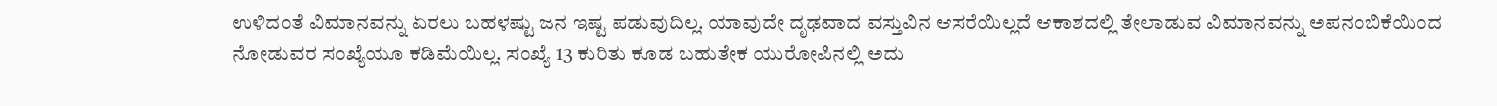ಉಳಿದಂತೆ ವಿಮಾನವನ್ನು ಏರಲು ಬಹಳಷ್ಟು ಜನ ಇಷ್ಟ ಪಡುವುದಿಲ್ಲ. ಯಾವುದೇ ದೃಢವಾದ ವಸ್ತುವಿನ ಆಸರೆಯಿಲ್ಲದೆ ಆಕಾಶದಲ್ಲಿ ತೇಲಾಡುವ ವಿಮಾನವನ್ನು ಅಪನಂಬಿಕೆಯಿಂದ ನೋಡುವರ ಸಂಖ್ಯೆಯೂ ಕಡಿಮೆಯಿಲ್ಲ. ಸಂಖ್ಯೆ 13 ಕುರಿತು ಕೂಡ ಬಹುತೇಕ ಯುರೋಪಿನಲ್ಲಿ ಅದು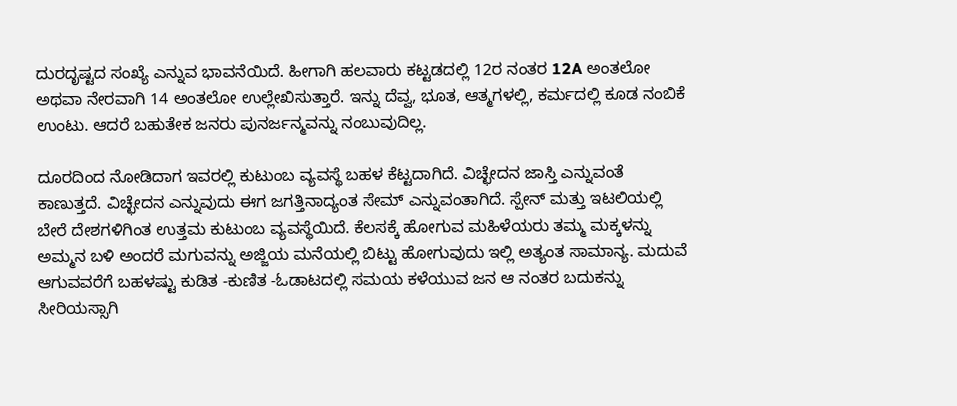ದುರದೃಷ್ಟದ ಸಂಖ್ಯೆ ಎನ್ನುವ ಭಾವನೆಯಿದೆ. ಹೀಗಾಗಿ ಹಲವಾರು ಕಟ್ಟಡದಲ್ಲಿ 12ರ ನಂತರ 12A ಅಂತಲೋ ಅಥವಾ ನೇರವಾಗಿ 14 ಅಂತಲೋ ಉಲ್ಲೇಖಿಸುತ್ತಾರೆ. ಇನ್ನು ದೆವ್ವ, ಭೂತ, ಆತ್ಮಗಳಲ್ಲಿ, ಕರ್ಮದಲ್ಲಿ ಕೂಡ ನಂಬಿಕೆ ಉಂಟು. ಆದರೆ ಬಹುತೇಕ ಜನರು ಪುನರ್ಜನ್ಮವನ್ನು ನಂಬುವುದಿಲ್ಲ.

ದೂರದಿಂದ ನೋಡಿದಾಗ ಇವರಲ್ಲಿ ಕುಟುಂಬ ವ್ಯವಸ್ಥೆ ಬಹಳ ಕೆಟ್ಟದಾಗಿದೆ. ವಿಚ್ಛೇದನ ಜಾಸ್ತಿ ಎನ್ನುವಂತೆ ಕಾಣುತ್ತದೆ. ವಿಚ್ಛೇದನ ಎನ್ನುವುದು ಈಗ ಜಗತ್ತಿನಾದ್ಯಂತ ಸೇಮ್ ಎನ್ನುವಂತಾಗಿದೆ. ಸ್ಪೇನ್ ಮತ್ತು ಇಟಲಿಯಲ್ಲಿ ಬೇರೆ ದೇಶಗಳಿಗಿಂತ ಉತ್ತಮ ಕುಟುಂಬ ವ್ಯವಸ್ಥೆಯಿದೆ. ಕೆಲಸಕ್ಕೆ ಹೋಗುವ ಮಹಿಳೆಯರು ತಮ್ಮ ಮಕ್ಕಳನ್ನು ಅಮ್ಮನ ಬಳಿ ಅಂದರೆ ಮಗುವನ್ನು ಅಜ್ಜಿಯ ಮನೆಯಲ್ಲಿ ಬಿಟ್ಟು ಹೋಗುವುದು ಇಲ್ಲಿ ಅತ್ಯಂತ ಸಾಮಾನ್ಯ. ಮದುವೆ ಆಗುವವರೆಗೆ ಬಹಳಷ್ಟು ಕುಡಿತ -ಕುಣಿತ -ಓಡಾಟದಲ್ಲಿ ಸಮಯ ಕಳೆಯುವ ಜನ ಆ ನಂತರ ಬದುಕನ್ನು ಸೀರಿಯಸ್ಸಾಗಿ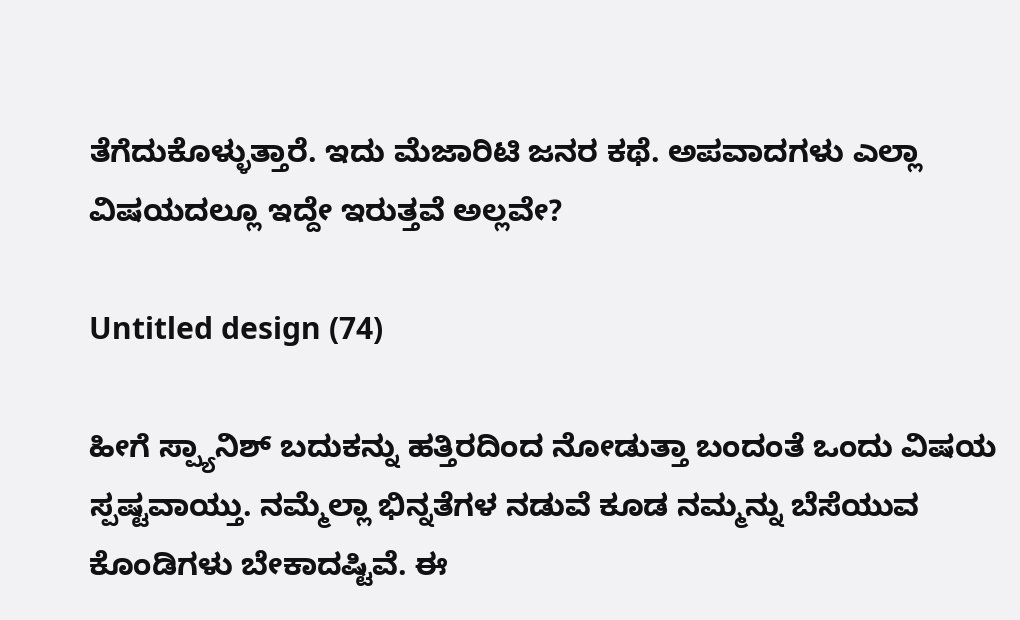ತೆಗೆದುಕೊಳ್ಳುತ್ತಾರೆ. ಇದು ಮೆಜಾರಿಟಿ ಜನರ ಕಥೆ. ಅಪವಾದಗಳು ಎಲ್ಲಾ ವಿಷಯದಲ್ಲೂ ಇದ್ದೇ ಇರುತ್ತವೆ ಅಲ್ಲವೇ?

Untitled design (74)

ಹೀಗೆ ಸ್ಪ್ಯಾನಿಶ್ ಬದುಕನ್ನು ಹತ್ತಿರದಿಂದ ನೋಡುತ್ತಾ ಬಂದಂತೆ ಒಂದು ವಿಷಯ ಸ್ಪಷ್ಟವಾಯ್ತು. ನಮ್ಮೆಲ್ಲಾ ಭಿನ್ನತೆಗಳ ನಡುವೆ ಕೂಡ ನಮ್ಮನ್ನು ಬೆಸೆಯುವ ಕೊಂಡಿಗಳು ಬೇಕಾದಷ್ಟಿವೆ. ಈ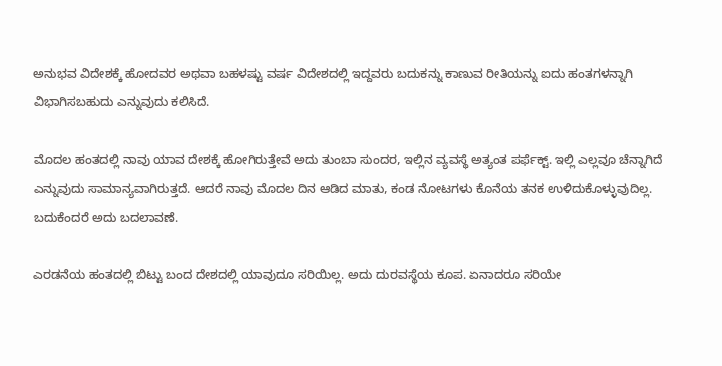ಅನುಭವ ವಿದೇಶಕ್ಕೆ ಹೋದವರ ಅಥವಾ ಬಹಳಷ್ಟು ವರ್ಷ ವಿದೇಶದಲ್ಲಿ ಇದ್ದವರು ಬದುಕನ್ನು ಕಾಣುವ ರೀತಿಯನ್ನು ಐದು ಹಂತಗಳನ್ನಾಗಿ ವಿಭಾಗಿಸಬಹುದು ಎನ್ನುವುದು ಕಲಿಸಿದೆ.

ಮೊದಲ ಹಂತದಲ್ಲಿ ನಾವು ಯಾವ ದೇಶಕ್ಕೆ ಹೋಗಿರುತ್ತೇವೆ ಅದು ತುಂಬಾ ಸುಂದರ, ಇಲ್ಲಿನ ವ್ಯವಸ್ಥೆ ಅತ್ಯಂತ ಪರ್ಫೆಕ್ಟ್. ಇಲ್ಲಿ ಎಲ್ಲವೂ ಚೆನ್ನಾಗಿದೆ ಎನ್ನುವುದು ಸಾಮಾನ್ಯವಾಗಿರುತ್ತದೆ. ಆದರೆ ನಾವು ಮೊದಲ ದಿನ ಆಡಿದ ಮಾತು, ಕಂಡ ನೋಟಗಳು ಕೊನೆಯ ತನಕ ಉಳಿದುಕೊಳ್ಳುವುದಿಲ್ಲ. ಬದುಕೆಂದರೆ ಅದು ಬದಲಾವಣೆ.

ಎರಡನೆಯ ಹಂತದಲ್ಲಿ ಬಿಟ್ಟು ಬಂದ ದೇಶದಲ್ಲಿ ಯಾವುದೂ ಸರಿಯಿಲ್ಲ. ಅದು ದುರವಸ್ಥೆಯ ಕೂಪ. ಏನಾದರೂ ಸರಿಯೇ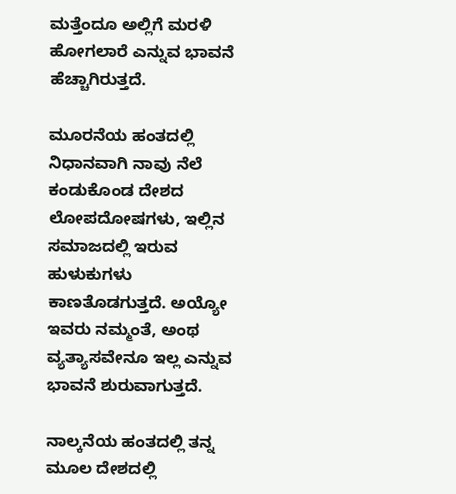ಮತ್ತೆಂದೂ ಅಲ್ಲಿಗೆ ಮರಳಿ ಹೋಗಲಾರೆ ಎನ್ನುವ ಭಾವನೆ ಹೆಚ್ಚಾಗಿರುತ್ತದೆ.

ಮೂರನೆಯ ಹಂತದಲ್ಲಿ ನಿಧಾನವಾಗಿ ನಾವು ನೆಲೆ ಕಂಡುಕೊಂಡ ದೇಶದ ಲೋಪದೋಷಗಳು, ಇಲ್ಲಿನ ಸಮಾಜದಲ್ಲಿ ಇರುವ ಹುಳುಕುಗಳು ಕಾಣತೊಡಗುತ್ತದೆ. ಅಯ್ಯೋ ಇವರು ನಮ್ಮಂತೆ, ಅಂಥ ವ್ಯತ್ಯಾಸವೇನೂ ಇಲ್ಲ ಎನ್ನುವ ಭಾವನೆ ಶುರುವಾಗುತ್ತದೆ.

ನಾಲ್ಕನೆಯ ಹಂತದಲ್ಲಿ ತನ್ನ ಮೂಲ ದೇಶದಲ್ಲಿ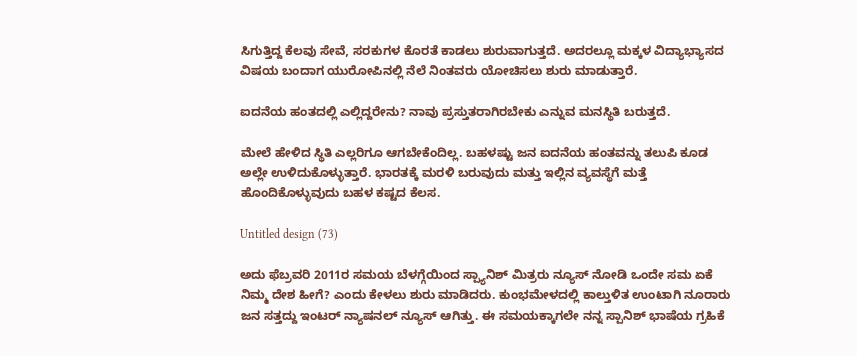ಸಿಗುತ್ತಿದ್ದ ಕೆಲವು ಸೇವೆ, ಸರಕುಗಳ ಕೊರತೆ ಕಾಡಲು ಶುರುವಾಗುತ್ತದೆ. ಅದರಲ್ಲೂ ಮಕ್ಕಳ ವಿದ್ಯಾಭ್ಯಾಸದ ವಿಷಯ ಬಂದಾಗ ಯುರೋಪಿನಲ್ಲಿ ನೆಲೆ ನಿಂತವರು ಯೋಚಿಸಲು ಶುರು ಮಾಡುತ್ತಾರೆ.

ಐದನೆಯ ಹಂತದಲ್ಲಿ ಎಲ್ಲಿದ್ದರೇನು? ನಾವು ಪ್ರಸ್ತುತರಾಗಿರಬೇಕು ಎನ್ನುವ ಮನಸ್ಥಿತಿ ಬರುತ್ತದೆ.

ಮೇಲೆ ಹೇಳಿದ ಸ್ಥಿತಿ ಎಲ್ಲರಿಗೂ ಆಗಬೇಕೆಂದಿಲ್ಲ. ಬಹಳಷ್ಟು ಜನ ಐದನೆಯ ಹಂತವನ್ನು ತಲುಪಿ ಕೂಡ ಅಲ್ಲೇ ಉಳಿದುಕೊಳ್ಳುತ್ತಾರೆ. ಭಾರತಕ್ಕೆ ಮರಳಿ ಬರುವುದು ಮತ್ತು ಇಲ್ಲಿನ ವ್ಯವಸ್ಥೆಗೆ ಮತ್ತೆ ಹೊಂದಿಕೊಳ್ಳುವುದು ಬಹಳ ಕಷ್ಟದ ಕೆಲಸ.

Untitled design (73)

ಅದು ಫೆಬ್ರವರಿ 2011ರ ಸಮಯ ಬೆಳಗ್ಗೆಯಿಂದ ಸ್ಪ್ಯಾನಿಶ್ ಮಿತ್ರರು ನ್ಯೂಸ್ ನೋಡಿ ಒಂದೇ ಸಮ ಏಕೆ ನಿಮ್ಮ ದೇಶ ಹೀಗೆ? ಎಂದು ಕೇಳಲು ಶುರು ಮಾಡಿದರು. ಕುಂಭಮೇಳದಲ್ಲಿ ಕಾಲ್ತುಳಿತ ಉಂಟಾಗಿ ನೂರಾರು ಜನ ಸತ್ತದ್ದು ಇಂಟರ್ ನ್ಯಾಷನಲ್ ನ್ಯೂಸ್ ಆಗಿತ್ತು. ಈ ಸಮಯಕ್ಕಾಗಲೇ ನನ್ನ ಸ್ಪಾನಿಶ್ ಭಾಷೆಯ ಗ್ರಹಿಕೆ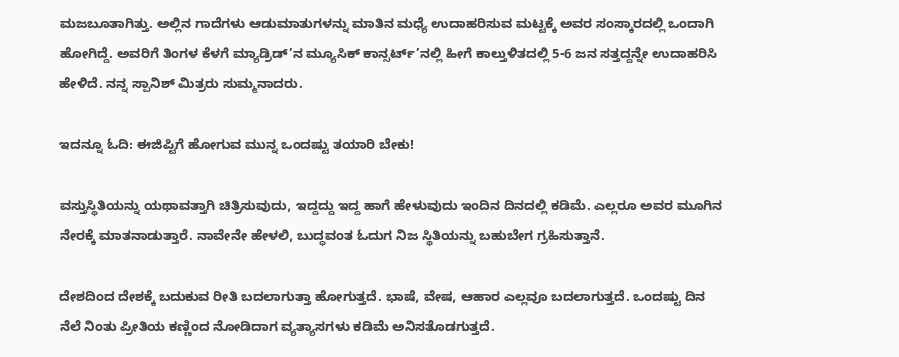ಮಜಬೂತಾಗಿತ್ತು. ಅಲ್ಲಿನ ಗಾದೆಗಳು ಆಡುಮಾತುಗಳನ್ನು ಮಾತಿನ ಮಧ್ಯೆ ಉದಾಹರಿಸುವ ಮಟ್ಟಕ್ಕೆ ಅವರ ಸಂಸ್ಕಾರದಲ್ಲಿ ಒಂದಾಗಿ ಹೋಗಿದ್ದೆ. ಅವರಿಗೆ ತಿಂಗಳ ಕೆಳಗೆ ಮ್ಯಾಡ್ರಿಡ್’ನ ಮ್ಯೂಸಿಕ್ ಕಾನ್ಸರ್ಟ್’ನಲ್ಲಿ ಹೀಗೆ ಕಾಲ್ತುಳಿತದಲ್ಲಿ 5-6 ಜನ ಸತ್ತದ್ದನ್ನೇ ಉದಾಹರಿಸಿ ಹೇಳಿದೆ. ನನ್ನ ಸ್ಪಾನಿಶ್ ಮಿತ್ರರು ಸುಮ್ಮನಾದರು.

ಇದನ್ನೂ ಓದಿ: ಈಜಿಪ್ಟಿಗೆ ಹೋಗುವ ಮುನ್ನ ಒಂದಷ್ಟು ತಯಾರಿ ಬೇಕು!

ವಸ್ತುಸ್ಥಿತಿಯನ್ನು ಯಥಾವತ್ತಾಗಿ ಚಿತ್ರಿಸುವುದು, ಇದ್ದದ್ದು ಇದ್ದ ಹಾಗೆ ಹೇಳುವುದು ಇಂದಿನ ದಿನದಲ್ಲಿ ಕಡಿಮೆ. ಎಲ್ಲರೂ ಅವರ ಮೂಗಿನ ನೇರಕ್ಕೆ ಮಾತನಾಡುತ್ತಾರೆ. ನಾವೇನೇ ಹೇಳಲಿ, ಬುದ್ಧವಂತ ಓದುಗ ನಿಜ ಸ್ಥಿತಿಯನ್ನು ಬಹುಬೇಗ ಗ್ರಹಿಸುತ್ತಾನೆ.

ದೇಶದಿಂದ ದೇಶಕ್ಕೆ ಬದುಕುವ ರೀತಿ ಬದಲಾಗುತ್ತಾ ಹೋಗುತ್ತದೆ. ಭಾಷೆ, ವೇಷ, ಆಹಾರ ಎಲ್ಲವೂ ಬದಲಾಗುತ್ತದೆ. ಒಂದಷ್ಟು ದಿನ ನೆಲೆ ನಿಂತು ಪ್ರೀತಿಯ ಕಣ್ಣಿಂದ ನೋಡಿದಾಗ ವ್ಯತ್ಯಾಸಗಳು ಕಡಿಮೆ ಅನಿಸತೊಡಗುತ್ತದೆ.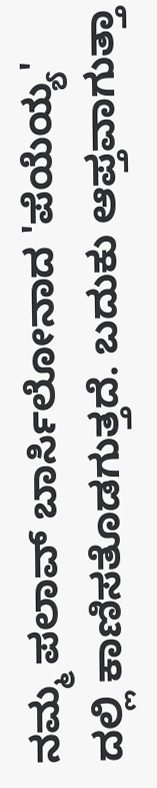ನಮ್ಮ ಪಲಾವ್ ಬಾರ್ಸಿಲೋನಾದ 'ಪೆಯೆಯ್ಯ' ದಲ್ಲಿ ಕಾಣಿಸತೊಡಗುತ್ತದೆ. ಬದುಕು ಆಪ್ತವಾಗುತ್ತಾ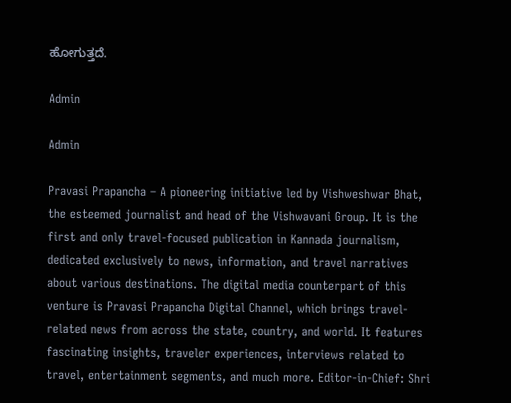ಹೋಗುತ್ತದೆ.

Admin

Admin

Pravasi Prapancha – A pioneering initiative led by Vishweshwar Bhat, the esteemed journalist and head of the Vishwavani Group. It is the first and only travel-focused publication in Kannada journalism, dedicated exclusively to news, information, and travel narratives about various destinations. The digital media counterpart of this venture is Pravasi Prapancha Digital Channel, which brings travel-related news from across the state, country, and world. It features fascinating insights, traveler experiences, interviews related to travel, entertainment segments, and much more. Editor-in-Chief: Shri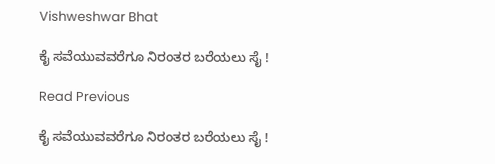Vishweshwar Bhat

ಕೈ ಸವೆಯುವವರೆಗೂ ನಿರಂತರ ಬರೆಯಲು ಸೈ !

Read Previous

ಕೈ ಸವೆಯುವವರೆಗೂ ನಿರಂತರ ಬರೆಯಲು ಸೈ !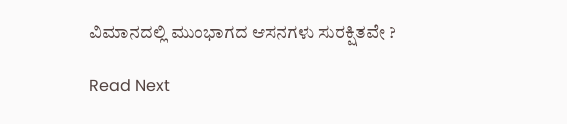ವಿಮಾನದಲ್ಲಿ ಮುಂಭಾಗದ ಆಸನಗಳು ಸುರಕ್ಷಿತವೇ ?

Read Next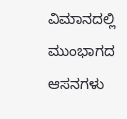ವಿಮಾನದಲ್ಲಿ ಮುಂಭಾಗದ ಆಸನಗಳು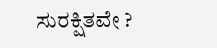ಸುರಕ್ಷಿತವೇ ?